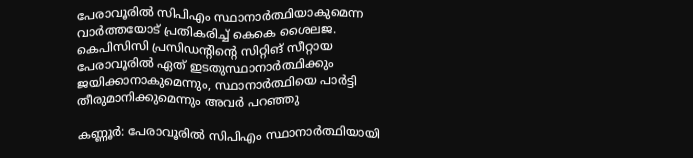പേരാവൂരിൽ സിപിഎം സ്ഥാനാർത്ഥിയാകുമെന്ന വാർത്തയോട് പ്രതികരിച്ച് കെകെ ശൈലജ. കെപിസിസി പ്രസിഡൻ്റിൻ്റെ സിറ്റിങ് സീറ്റായ പേരാവൂരിൽ ഏത് ഇടതുസ്ഥാനാർത്ഥിക്കും ജയിക്കാനാകുമെന്നും, സ്ഥാനാർത്ഥിയെ പാർട്ടി തീരുമാനിക്കുമെന്നും അവർ പറഞ്ഞു

കണ്ണൂർ: പേരാവൂരിൽ സിപിഎം സ്ഥാനാർത്ഥിയായി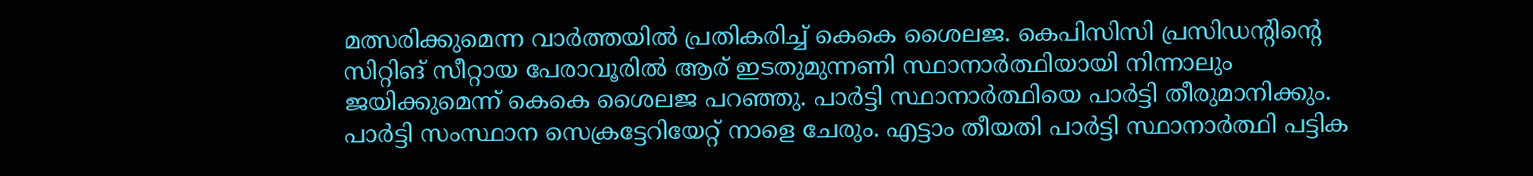മത്സരിക്കുമെന്ന വാർത്തയിൽ പ്രതികരിച്ച് കെകെ ശൈലജ. കെപിസിസി പ്രസിഡൻ്റിൻ്റെ സിറ്റിങ് സീറ്റായ പേരാവൂരിൽ ആര് ഇടതുമുന്നണി സ്ഥാനാർത്ഥിയായി നിന്നാലും ജയിക്കുമെന്ന് കെകെ ശൈലജ പറഞ്ഞു. പാർട്ടി സ്ഥാനാർത്ഥിയെ പാർട്ടി തീരുമാനിക്കും. പാർട്ടി സംസ്ഥാന സെക്രട്ടേറിയേറ്റ് നാളെ ചേരും. എട്ടാം തീയതി പാർട്ടി സ്ഥാനാർത്ഥി പട്ടിക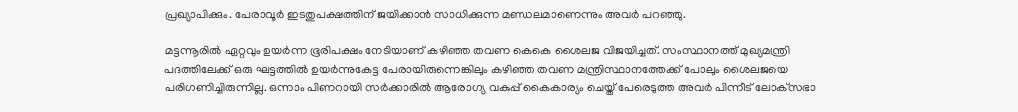പ്രഖ്യാപിക്കും. പേരാവൂർ ഇടതുപക്ഷത്തിന് ജയിക്കാൻ സാധിക്കുന്ന മണ്ഡലമാണെന്നും അവർ പറഞ്ഞു.

മട്ടന്നൂരിൽ ഏറ്റവും ഉയർന്ന ഭൂരിപക്ഷം നേടിയാണ് കഴിഞ്ഞ തവണ കെകെ ശൈലജ വിജയിച്ചത്. സംസ്ഥാനത്ത് മുഖ്യമന്ത്രി പദത്തിലേക്ക് ഒരു ഘട്ടത്തിൽ ഉയർന്നുകേട്ട പേരായിരുന്നെങ്കിലും കഴിഞ്ഞ തവണ മന്ത്രിസ്ഥാനത്തേക്ക് പോലും ശൈലജയെ പരിഗണിച്ചിരുന്നില്ല. ഒന്നാം പിണറായി സർക്കാരിൽ ആരോഗ്യ വകുപ്പ് കൈകാര്യം ചെയ്ത് പേരെടുത്ത അവർ പിന്നീട് ലോക്‌സഭാ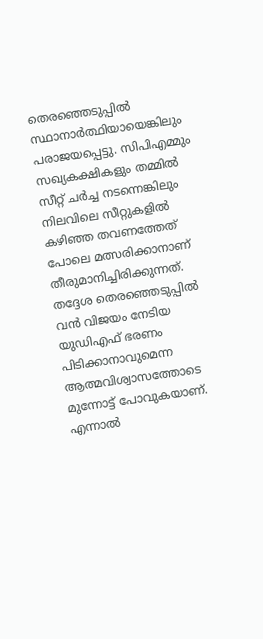തെരഞ്ഞെടുപ്പിൽ സ്ഥാനാർത്ഥിയായെങ്കിലും പരാജയപ്പെട്ടു. സിപിഎമ്മും സഖ്യകക്ഷികളും തമ്മിൽ സീറ്റ് ചർച്ച നടന്നെങ്കിലും നിലവിലെ സീറ്റുകളിൽ കഴിഞ്ഞ തവണത്തേത് പോലെ മത്സരിക്കാനാണ് തീരുമാനിച്ചിരിക്കുന്നത്. തദ്ദേശ തെരഞ്ഞെടുപ്പിൽ വൻ വിജയം നേടിയ യുഡിഎഫ് ഭരണം പിടിക്കാനാവുമെന്ന ആത്മവിശ്വാസത്തോടെ മുന്നോട്ട് പോവുകയാണ്. എന്നാൽ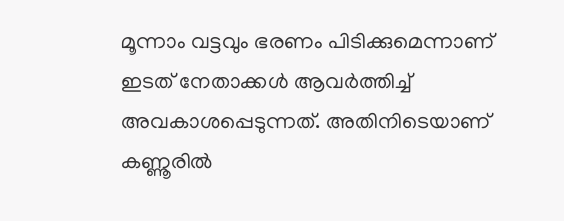മൂന്നാം വട്ടവും ഭരണം പിടിക്കുമെന്നാണ് ഇടത് നേതാക്കൾ ആവർത്തിച്ച് അവകാശപ്പെടുന്നത്. അതിനിടെയാണ് കണ്ണൂരിൽ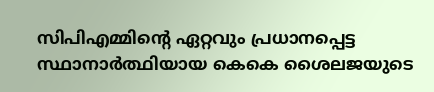സിപിഎമ്മിൻ്റെ ഏറ്റവും പ്രധാനപ്പെട്ട സ്ഥാനാർത്ഥിയായ കെകെ ശൈലജയുടെ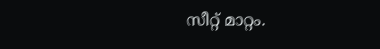സീറ്റ് മാറ്റം.